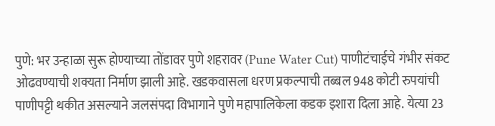पुणे: भर उन्हाळा सुरू होण्याच्या तोंडावर पुणे शहरावर (Pune Water Cut) पाणीटंचाईचे गंभीर संकट ओढवण्याची शक्यता निर्माण झाली आहे. खडकवासला धरण प्रकल्पाची तब्बल 948 कोटी रुपयांची पाणीपट्टी थकीत असल्याने जलसंपदा विभागाने पुणे महापालिकेला कडक इशारा दिला आहे. येत्या 23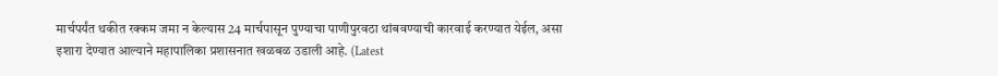मार्चपर्यंत थकीत रक्कम जमा न केल्यास 24 मार्चपासून पुण्याचा पाणीपुरवठा थांबवण्याची कारवाई करण्यात येईल, असा इशारा देण्यात आल्याने महापालिका प्रशासनात खळबळ उडाली आहे. (Latest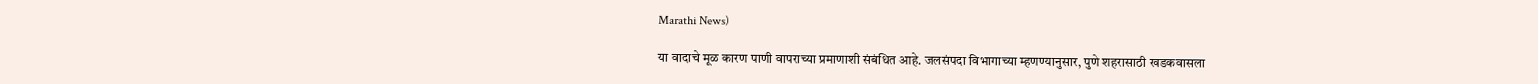Marathi News)

या वादाचे मूळ कारण पाणी वापराच्या प्रमाणाशी संबंधित आहे. जलसंपदा विभागाच्या म्हणण्यानुसार, पुणे शहरासाठी खडकवासला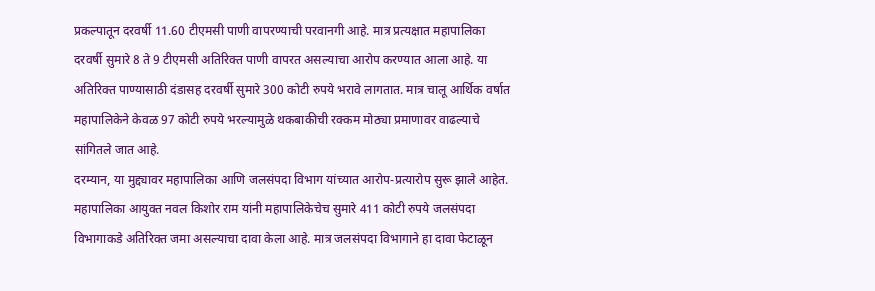प्रकल्पातून दरवर्षी 11.60 टीएमसी पाणी वापरण्याची परवानगी आहे. मात्र प्रत्यक्षात महापालिका दरवर्षी सुमारे 8 ते 9 टीएमसी अतिरिक्त पाणी वापरत असल्याचा आरोप करण्यात आला आहे. या अतिरिक्त पाण्यासाठी दंडासह दरवर्षी सुमारे 300 कोटी रुपये भरावे लागतात. मात्र चालू आर्थिक वर्षात महापालिकेने केवळ 97 कोटी रुपये भरल्यामुळे थकबाकीची रक्कम मोठ्या प्रमाणावर वाढल्याचे सांगितले जात आहे.
दरम्यान, या मुद्द्यावर महापालिका आणि जलसंपदा विभाग यांच्यात आरोप-प्रत्यारोप सुरू झाले आहेत. महापालिका आयुक्त नवल किशोर राम यांनी महापालिकेचेच सुमारे 411 कोटी रुपये जलसंपदा विभागाकडे अतिरिक्त जमा असल्याचा दावा केला आहे. मात्र जलसंपदा विभागाने हा दावा फेटाळून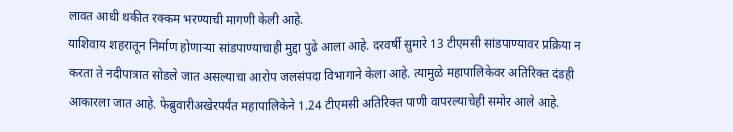लावत आधी थकीत रक्कम भरण्याची मागणी केली आहे.
याशिवाय शहरातून निर्माण होणाऱ्या सांडपाण्याचाही मुद्दा पुढे आला आहे. दरवर्षी सुमारे 13 टीएमसी सांडपाण्यावर प्रक्रिया न करता ते नदीपात्रात सोडले जात असल्याचा आरोप जलसंपदा विभागाने केला आहे. त्यामुळे महापालिकेवर अतिरिक्त दंडही आकारला जात आहे. फेब्रुवारीअखेरपर्यंत महापालिकेने 1.24 टीएमसी अतिरिक्त पाणी वापरल्याचेही समोर आले आहे.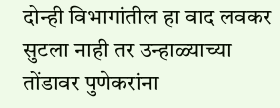दोन्ही विभागांतील हा वाद लवकर सुटला नाही तर उन्हाळ्याच्या तोंडावर पुणेकरांना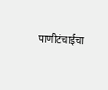पाणीटंचाईचा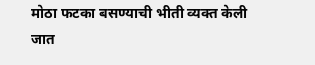मोठा फटका बसण्याची भीती व्यक्त केली जात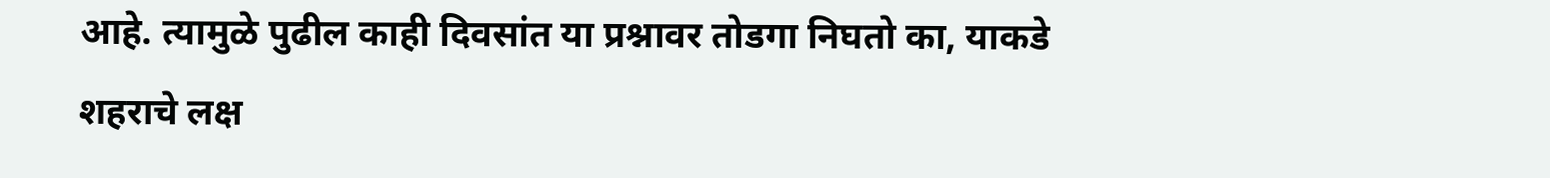आहे. त्यामुळे पुढील काही दिवसांत या प्रश्नावर तोडगा निघतो का, याकडे शहराचे लक्ष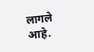लागले आहे.